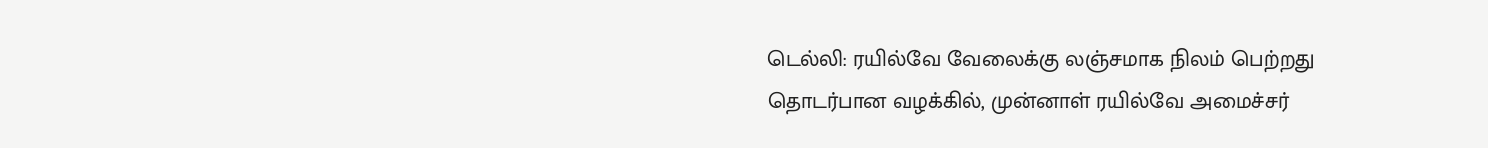டெல்லி: ரயில்வே வேலைக்கு லஞ்சமாக நிலம் பெற்றது தொடர்பான வழக்கில், முன்னாள் ரயில்வே அமைச்சர்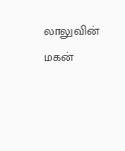லாலுவின் மகன்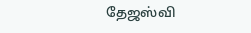தேஜஸ்வி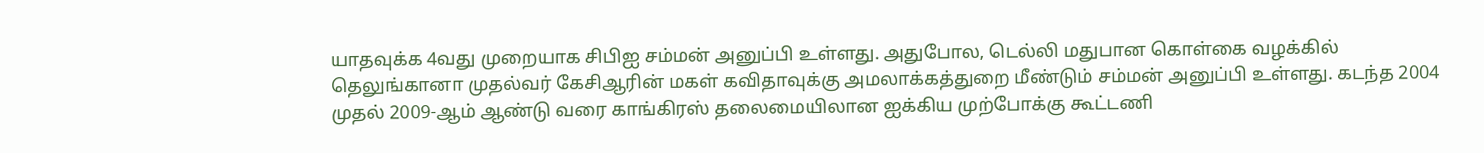யாதவுக்க 4வது முறையாக சிபிஐ சம்மன் அனுப்பி உள்ளது. அதுபோல, டெல்லி மதுபான கொள்கை வழக்கில் தெலுங்கானா முதல்வர் கேசிஆரின் மகள் கவிதாவுக்கு அமலாக்கத்துறை மீண்டும் சம்மன் அனுப்பி உள்ளது. கடந்த 2004 முதல் 2009-ஆம் ஆண்டு வரை காங்கிரஸ் தலைமையிலான ஐக்கிய முற்போக்கு கூட்டணி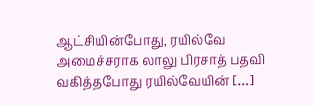ஆட்சியின்போது, ரயில்வே அமைச்சராக லாலு பிரசாத் பதவி வகித்தபோது ரயில்வேயின் […]